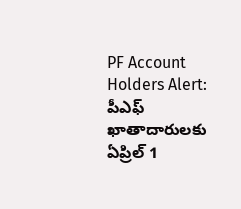PF Account Holders Alert: పీఎఫ్ ఖాతాదారులకు ఏప్రిల్ 1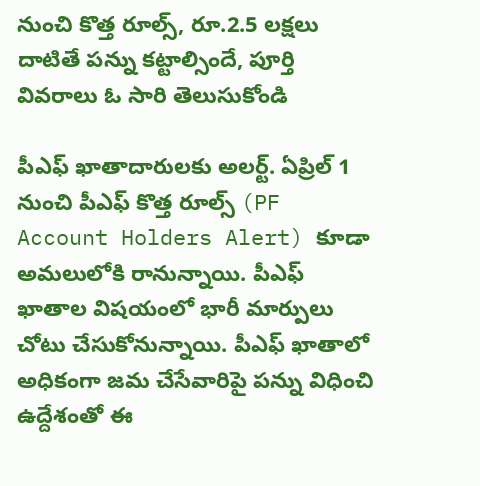నుంచి కొత్త రూల్స్, రూ.2.5 ల‌క్ష‌లు దాటితే ప‌న్ను కట్టాల్సిందే, పూర్తి వివరాలు ఓ సారి తెలుసుకోండి

పీఎఫ్ ఖాతాదారులకు అలర్ట్. ఏప్రిల్ 1 నుంచి పీఎఫ్ కొత్త రూల్స్ (PF Account Holders Alert) కూడా అమలులోకి రానున్నాయి. పీఎఫ్ ఖాతాల విషయంలో భారీ మార్పులు చోటు చేసుకోనున్నాయి. పీఎఫ్ ఖాతాలో అధికంగా జమ చేసేవారిపై పన్ను విధించి ఉద్దేశంతో ఈ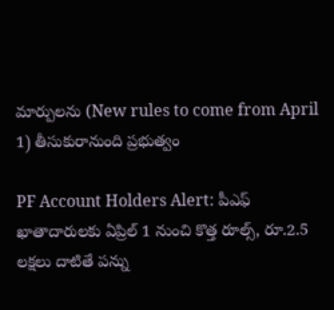మార్పులను (New rules to come from April 1) తీసుకురానుంది ప్రభుత్వం

PF Account Holders Alert: పీఎఫ్ ఖాతాదారులకు ఏప్రిల్ 1 నుంచి కొత్త రూల్స్, రూ.2.5 ల‌క్ష‌లు దాటితే ప‌న్ను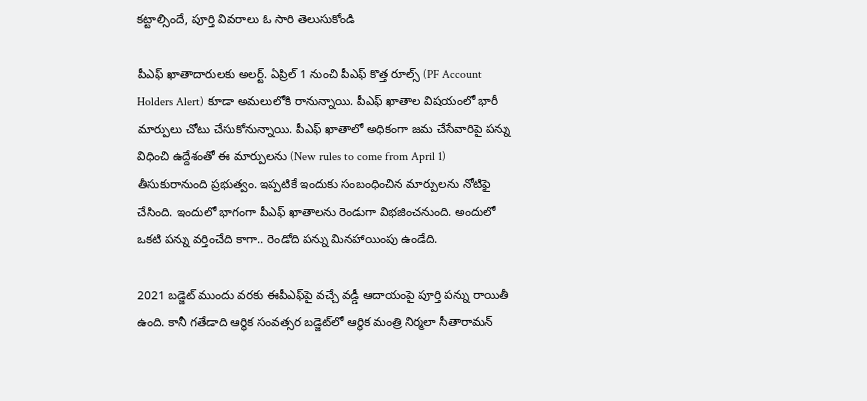కట్టాల్సిందే, పూర్తి వివరాలు ఓ సారి తెలుసుకోండి

పీఎఫ్ ఖాతాదారులకు అలర్ట్. ఏప్రిల్ 1 నుంచి పీఎఫ్ కొత్త రూల్స్ (PF Account Holders Alert) కూడా అమలులోకి రానున్నాయి. పీఎఫ్ ఖాతాల విషయంలో భారీ మార్పులు చోటు చేసుకోనున్నాయి. పీఎఫ్ ఖాతాలో అధికంగా జమ చేసేవారిపై పన్ను విధించి ఉద్దేశంతో ఈ మార్పులను (New rules to come from April 1) తీసుకురానుంది ప్రభుత్వం. ఇప్పటికే ఇందుకు సంబంధించిన మార్పులను నోటిఫై చేసింది. ఇందులో భాగంగా పీఎఫ్ ఖాతాలను రెండుగా విభజించనుంది. అందులో ఒకటి పన్ను వర్తించేది కాగా.. రెండోది పన్ను మినహాయింపు ఉండేది.

2021 బ‌డ్జెట్ ముందు వ‌ర‌కు ఈపీఎఫ్‌పై వ‌చ్చే వడ్డీ ఆదాయంపై పూర్తి పన్ను రాయితీ ఉంది. కానీ గ‌తేడాది ఆర్థిక సంవ‌త్స‌ర బ‌డ్జెట్‌లో ఆర్థిక మంత్రి నిర్మ‌లా సీతారామ‌న్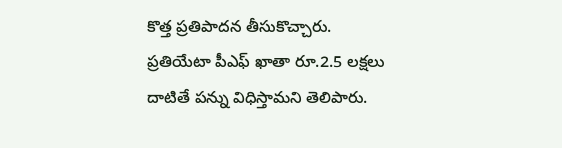కొత్త ప్ర‌తిపాద‌న తీసుకొచ్చారు. ప్ర‌తియేటా పీఎఫ్ ఖాతా రూ.2.5 ల‌క్ష‌లు దాటితే ప‌న్ను విధిస్తామ‌ని తెలిపారు.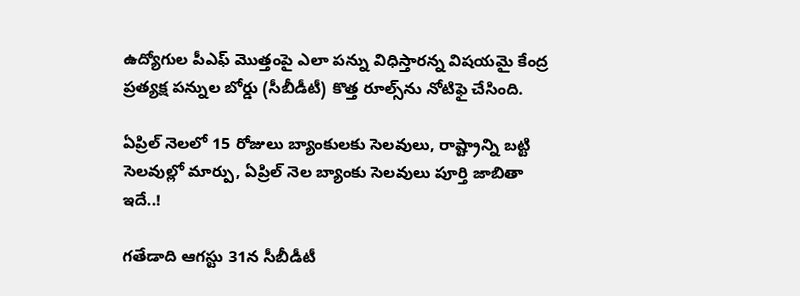ఉద్యోగుల పీఎఫ్ మొత్తంపై ఎలా ప‌న్ను విధిస్తార‌న్న విష‌య‌మై కేంద్ర ప్ర‌త్య‌క్ష ప‌న్నుల బోర్డు (సీబీడీటీ) కొత్త రూల్స్‌ను నోటిఫై చేసింది.

ఏప్రిల్ నెలలో 15 రోజులు బ్యాంకులకు సెలవులు, రాష్ట్రాన్ని బట్టి సెలవుల్లో మార్పు, ఏప్రిల్ నెల బ్యాంకు సెలవులు పూర్తి జాబితా ఇదే..!

గ‌తేడాది ఆగ‌స్టు 31న సీబీడీటీ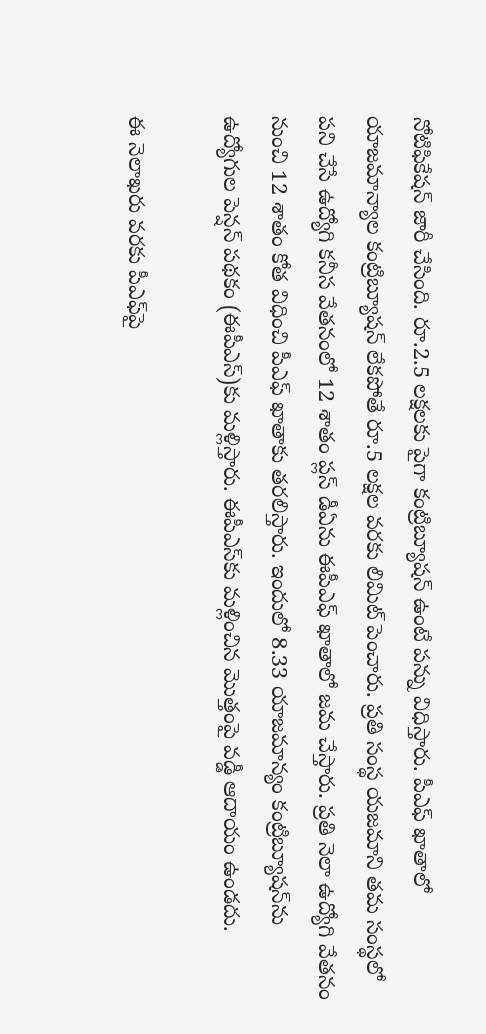నోటిఫికేష‌న్ జారీ చేసింది. రూ.2.5 ల‌క్ష‌ల‌కు పైగా కంట్రిబ్యూష‌న్ ఉంటే ప‌న్ను విధిస్తారు. పీఎఫ్ ఖాతాలో యాజ‌మాన్యాల కంట్రిబ్యూష‌న్ లేక‌పోతే రూ.5 ల‌క్ష‌ల వ‌ర‌కు లిమిట్ పెంచారు. ప్ర‌తి సంస్థ య‌జ‌మాని త‌మ సంస్థ‌లో ప‌ని చేసే ఉద్యోగి క‌నీస వేత‌నంలో 12 శాతం ప్ల‌స్ డీఏను ఈపీఎఫ్ ఖాతాలో జ‌మ చేస్తారు. ప్ర‌తి నెలా ఉద్యోగి వేత‌నం నుంచి 12 శాతం కోత విధించి పీఎఫ్ ఖాతాకు త‌ర‌లిస్తారు. ఇందులో 8.33 యాజ‌మాన్యం కంట్రిబ్యూష‌న్‌ను ఉద్యోగుల పెన్ష‌న్ ప‌థ‌కం (ఈపీఎస్‌)కు మ‌ళ్లిస్తారు. ఈపీఎస్‌కు మ‌ళ్లించిన మొత్తంపై వ‌డ్డీ ఆదాయం ఉండ‌దు.

ఈ నెలాఖ‌రు వ‌ర‌కు పీఎఫ్‌పై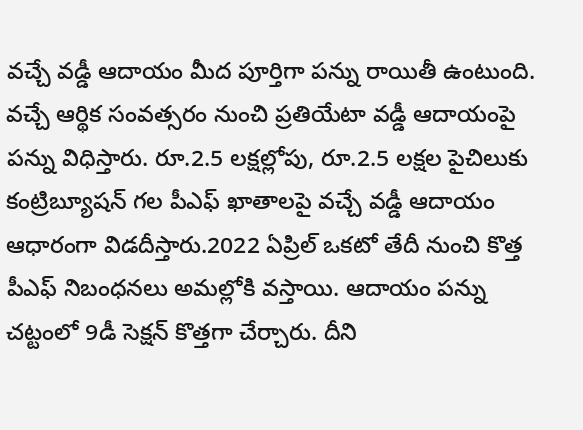వ‌చ్చే వ‌డ్డీ ఆదాయం మీద పూర్తిగా ప‌న్ను రాయితీ ఉంటుంది. వ‌చ్చే ఆర్థిక సంవ‌త్స‌రం నుంచి ప్ర‌తియేటా వ‌డ్డీ ఆదాయంపై ప‌న్ను విధిస్తారు. రూ.2.5 ల‌క్ష‌ల్లోపు, రూ.2.5 ల‌క్ష‌ల పైచిలుకు కంట్రిబ్యూష‌న్ గ‌ల పీఎఫ్ ఖాతాల‌పై వ‌చ్చే వ‌డ్డీ ఆదాయం ఆధారంగా విడ‌దీస్తారు.2022 ఏప్రిల్ ఒక‌టో తేదీ నుంచి కొత్త పీఎఫ్ నిబంధ‌న‌లు అమ‌ల్లోకి వ‌స్తాయి. ఆదాయం ప‌న్ను చ‌ట్టంలో 9డీ సెక్ష‌న్ కొత్త‌గా చేర్చారు. దీని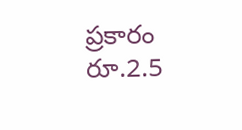ప్ర‌కారం రూ.2.5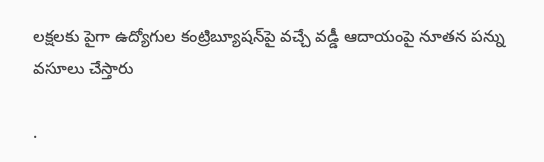ల‌క్ష‌ల‌కు పైగా ఉద్యోగుల కంట్రిబ్యూష‌న్‌పై వ‌చ్చే వ‌డ్డీ ఆదాయంపై నూత‌న ప‌న్ను వ‌సూలు చేస్తారు

.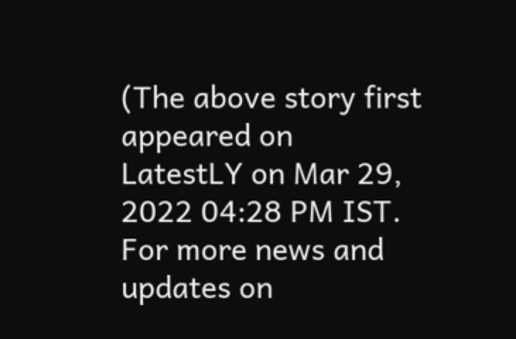(The above story first appeared on LatestLY on Mar 29, 2022 04:28 PM IST. For more news and updates on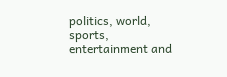politics, world, sports, entertainment and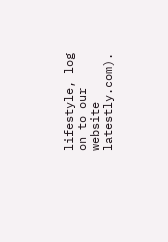lifestyle, log on to our website latestly.com).